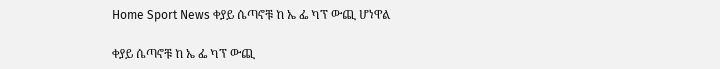Home Sport News ቀያይ ሴጣኖቹ ከ ኤ ፌ ካፕ ውጪ ሆነዋል

ቀያይ ሴጣኖቹ ከ ኤ ፌ ካፕ ውጪ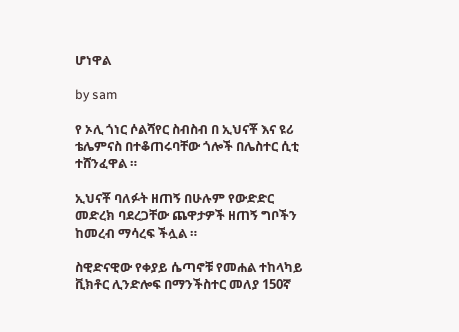ሆነዋል

by sam

የ ኦሊ ጎነር ሶልሻየር ስብስብ በ ኢህናቾ እና ዩሪ ቴሌምናስ በተቆጠሩባቸው ጎሎች በሌስተር ሲቲ ተሸንፈዋል ።

ኢህናቾ ባለፉት ዘጠኝ በሁሉም የውድድር መድረክ ባደረጋቸው ጨዋታዎች ዘጠኝ ግቦችን ከመረብ ማሳረፍ ችሏል ።

ስዊድናዊው የቀያይ ሴጣኖቹ የመሐል ተከላካይ ቪክቶር ሊንድሎፍ በማንችስተር መለያ 150ኛ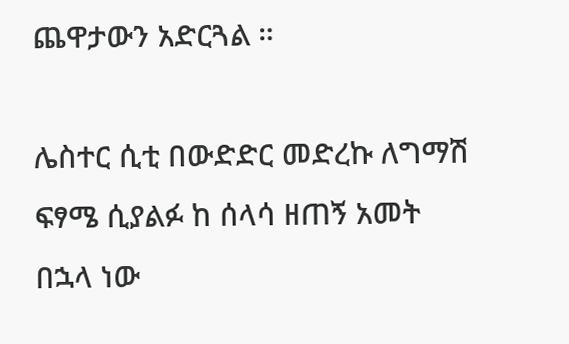ጨዋታውን አድርጓል ።

ሌስተር ሲቲ በውድድር መድረኩ ለግማሽ ፍፃሜ ሲያልፉ ከ ሰላሳ ዘጠኝ አመት በኋላ ነው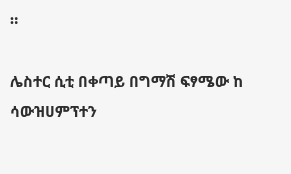።

ሌስተር ሲቲ በቀጣይ በግማሽ ፍፃሜው ከ ሳውዝሀምፕተን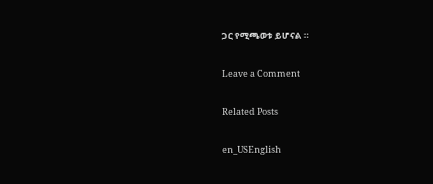ጋር የሚጫወቱ ይሆናል ።

Leave a Comment

Related Posts

en_USEnglish